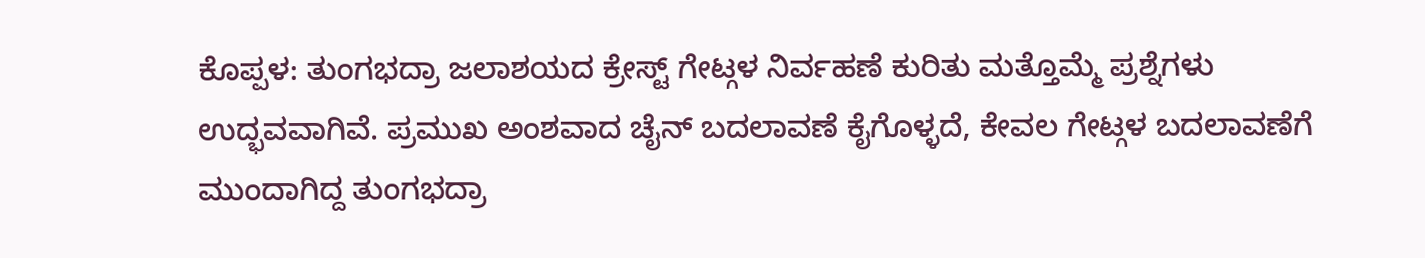ಕೊಪ್ಪಳ: ತುಂಗಭದ್ರಾ ಜಲಾಶಯದ ಕ್ರೇಸ್ಟ್ ಗೇಟ್ಗಳ ನಿರ್ವಹಣೆ ಕುರಿತು ಮತ್ತೊಮ್ಮೆ ಪ್ರಶ್ನೆಗಳು ಉದ್ಭವವಾಗಿವೆ. ಪ್ರಮುಖ ಅಂಶವಾದ ಚೈನ್ ಬದಲಾವಣೆ ಕೈಗೊಳ್ಳದೆ, ಕೇವಲ ಗೇಟ್ಗಳ ಬದಲಾವಣೆಗೆ ಮುಂದಾಗಿದ್ದ ತುಂಗಭದ್ರಾ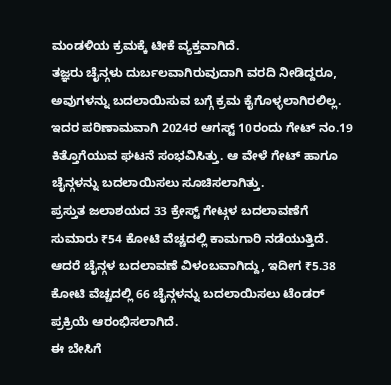ಮಂಡಳಿಯ ಕ್ರಮಕ್ಕೆ ಟೀಕೆ ವ್ಯಕ್ತವಾಗಿದೆ.
ತಜ್ಞರು ಚೈನ್ಗಳು ದುರ್ಬಲವಾಗಿರುವುದಾಗಿ ವರದಿ ನೀಡಿದ್ದರೂ, ಅವುಗಳನ್ನು ಬದಲಾಯಿಸುವ ಬಗ್ಗೆ ಕ್ರಮ ಕೈಗೊಳ್ಳಲಾಗಿರಲಿಲ್ಲ. ಇದರ ಪರಿಣಾಮವಾಗಿ 2024ರ ಆಗಸ್ಟ್ 10ರಂದು ಗೇಟ್ ನಂ.19 ಕಿತ್ತೊಗೆಯುವ ಘಟನೆ ಸಂಭವಿಸಿತ್ತು. ಆ ವೇಳೆ ಗೇಟ್ ಹಾಗೂ ಚೈನ್ಗಳನ್ನು ಬದಲಾಯಿಸಲು ಸೂಚಿಸಲಾಗಿತ್ತು.
ಪ್ರಸ್ತುತ ಜಲಾಶಯದ 33 ಕ್ರೇಸ್ಟ್ ಗೇಟ್ಗಳ ಬದಲಾವಣೆಗೆ ಸುಮಾರು ₹54 ಕೋಟಿ ವೆಚ್ಚದಲ್ಲಿ ಕಾಮಗಾರಿ ನಡೆಯುತ್ತಿದೆ. ಆದರೆ ಚೈನ್ಗಳ ಬದಲಾವಣೆ ವಿಳಂಬವಾಗಿದ್ದು, ಇದೀಗ ₹5.38 ಕೋಟಿ ವೆಚ್ಚದಲ್ಲಿ 66 ಚೈನ್ಗಳನ್ನು ಬದಲಾಯಿಸಲು ಟೆಂಡರ್ ಪ್ರಕ್ರಿಯೆ ಆರಂಭಿಸಲಾಗಿದೆ.
ಈ ಬೇಸಿಗೆ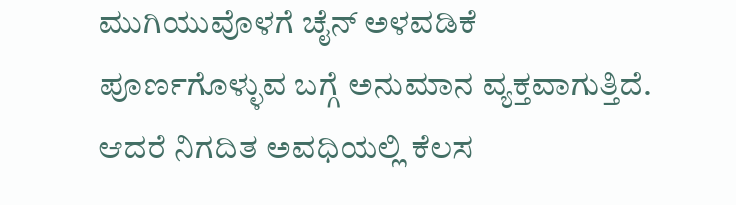ಮುಗಿಯುವೊಳಗೆ ಚೈನ್ ಅಳವಡಿಕೆ ಪೂರ್ಣಗೊಳ್ಳುವ ಬಗ್ಗೆ ಅನುಮಾನ ವ್ಯಕ್ತವಾಗುತ್ತಿದೆ. ಆದರೆ ನಿಗದಿತ ಅವಧಿಯಲ್ಲಿ ಕೆಲಸ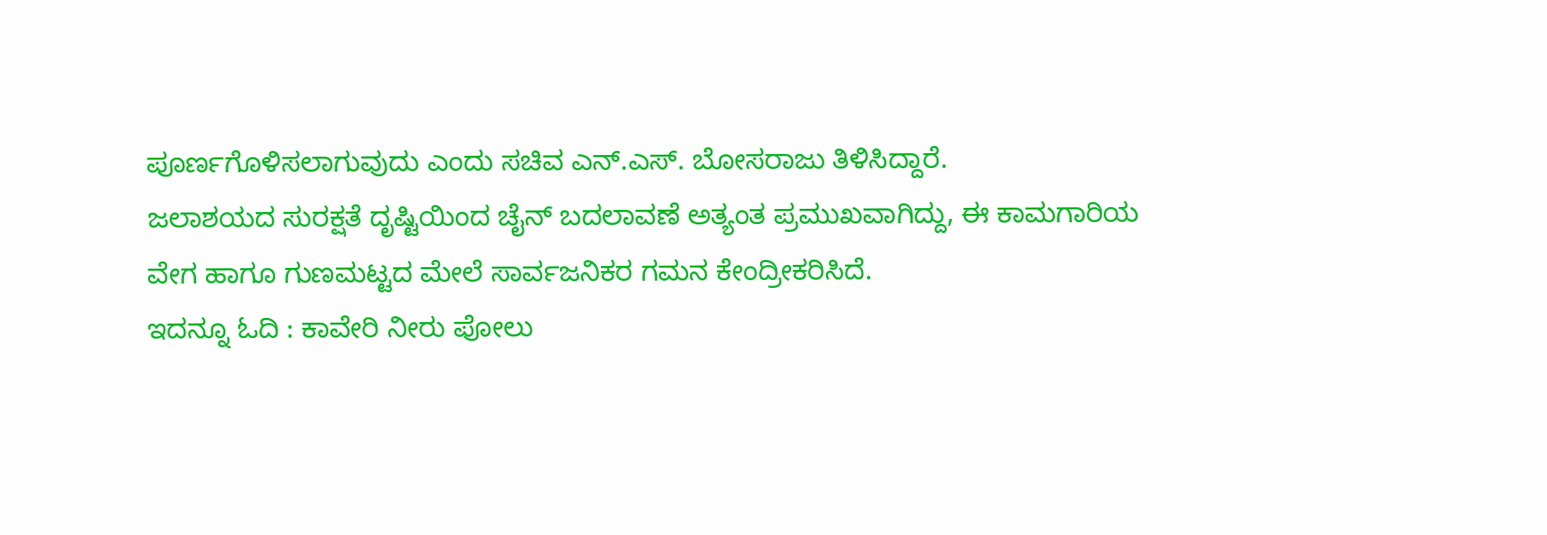ಪೂರ್ಣಗೊಳಿಸಲಾಗುವುದು ಎಂದು ಸಚಿವ ಎನ್.ಎಸ್. ಬೋಸರಾಜು ತಿಳಿಸಿದ್ದಾರೆ.
ಜಲಾಶಯದ ಸುರಕ್ಷತೆ ದೃಷ್ಟಿಯಿಂದ ಚೈನ್ ಬದಲಾವಣೆ ಅತ್ಯಂತ ಪ್ರಮುಖವಾಗಿದ್ದು, ಈ ಕಾಮಗಾರಿಯ ವೇಗ ಹಾಗೂ ಗುಣಮಟ್ಟದ ಮೇಲೆ ಸಾರ್ವಜನಿಕರ ಗಮನ ಕೇಂದ್ರೀಕರಿಸಿದೆ.
ಇದನ್ನೂ ಓದಿ : ಕಾವೇರಿ ನೀರು ಪೋಲು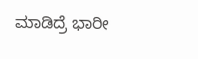ಮಾಡಿದ್ರೆ ಭಾರೀ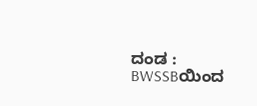ದಂಡ : BWSSBಯಿಂದ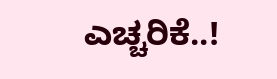ಎಚ್ಚರಿಕೆ..!